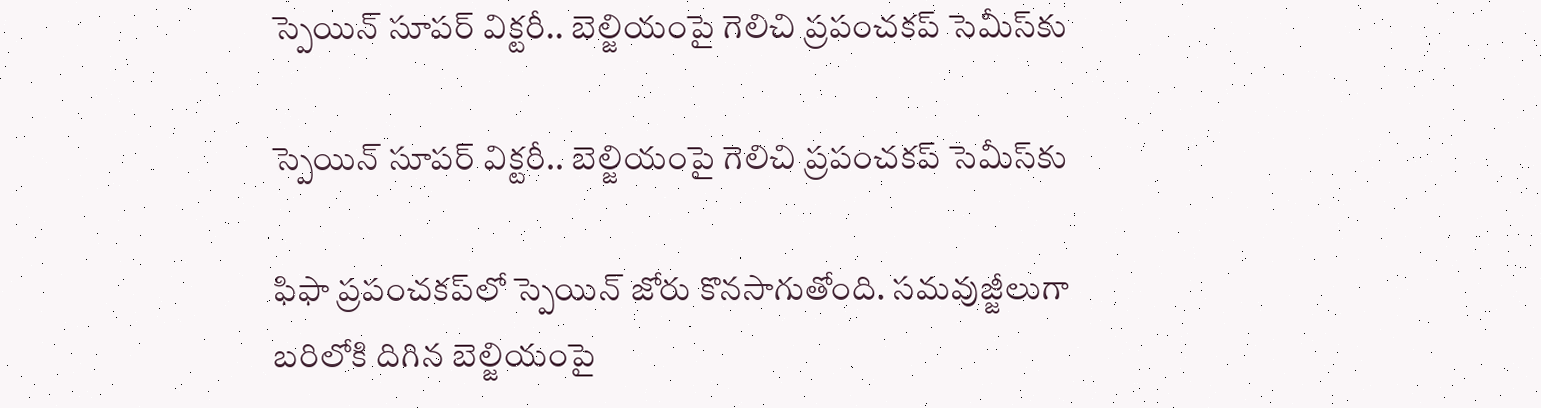స్పెయిన్ సూపర్ విక్టరీ.. బెల్జియంపై గెలిచి ప్రపంచకప్ సెమీస్‌కు

స్పెయిన్ సూపర్ విక్టరీ.. బెల్జియంపై గెలిచి ప్రపంచకప్ సెమీస్‌కు

ఫిఫా ప్రపంచకప్‌లో స్పెయిన్‌ జోరు కొనసాగుతోంది. సమవుజ్జీలుగా బరిలోకి దిగిన బెల్జియంపై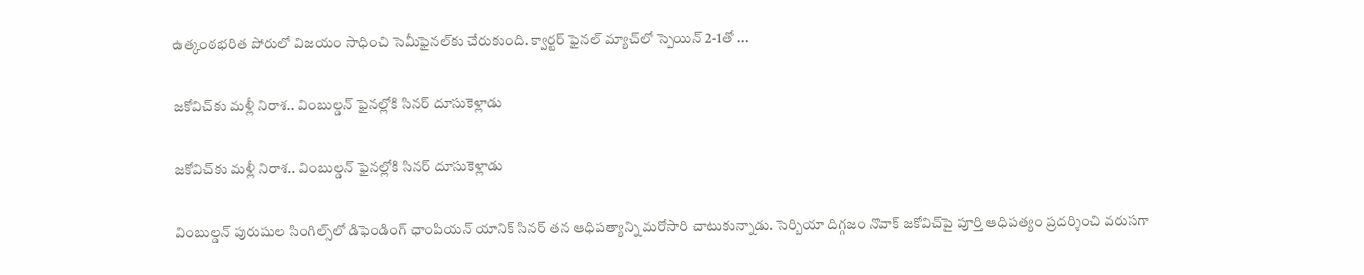ఉత్కంఠభరిత పోరులో విజయం సాధించి సెమీఫైనల్‌కు చేరుకుంది. క్వార్టర్‌ ఫైనల్‌ మ్యాచ్‌లో స్పెయిన్‌ 2-1తో ...

జకోవిచ్‌కు మళ్లీ నిరాశ.. వింబుల్డన్ ఫైనల్లోకి సినర్ దూసుకెళ్లాడు

జకోవిచ్‌కు మళ్లీ నిరాశ.. వింబుల్డన్ ఫైనల్లోకి సినర్ దూసుకెళ్లాడు

వింబుల్డన్‌ పురుషుల సింగిల్స్‌లో డిఫెండింగ్‌ ఛాంపియన్‌ యానిక్‌ సినర్‌ తన ఆధిపత్యాన్ని మరోసారి చాటుకున్నాడు. సెర్బియా దిగ్గజం నొవాక్‌ జకోవిచ్‌పై పూర్తి ఆధిపత్యం ప్రదర్శించి వరుసగా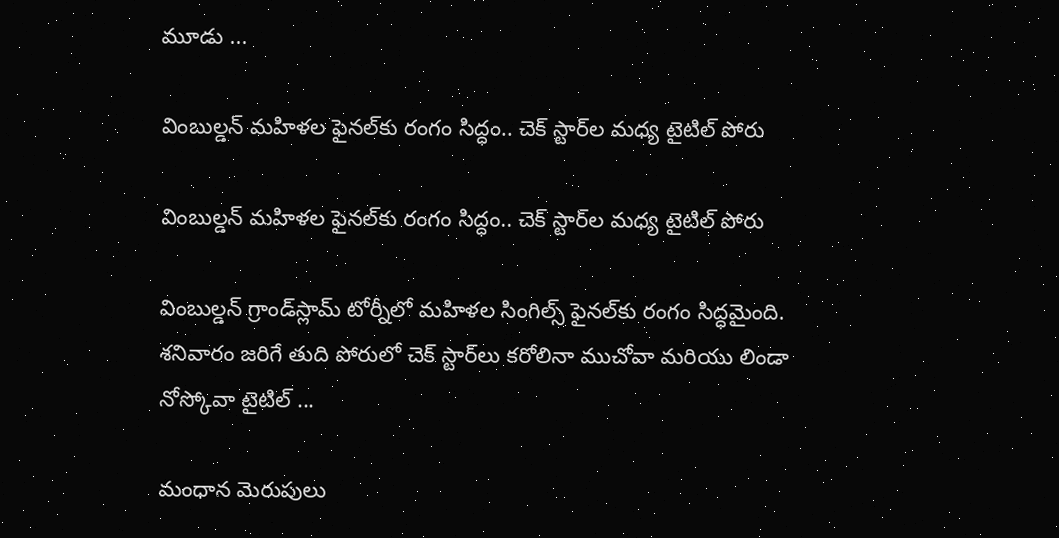మూడు ...

వింబుల్డన్ మహిళల ఫైనల్‌కు రంగం సిద్ధం.. చెక్ స్టార్‌ల మధ్య టైటిల్ పోరు

వింబుల్డన్ మహిళల ఫైనల్‌కు రంగం సిద్ధం.. చెక్ స్టార్‌ల మధ్య టైటిల్ పోరు

వింబుల్డన్‌ గ్రాండ్‌స్లామ్‌ టోర్నీలో మహిళల సింగిల్స్‌ ఫైనల్‌కు రంగం సిద్ధమైంది. శనివారం జరిగే తుది పోరులో చెక్‌ స్టార్‌లు కరోలినా ముచోవా మరియు లిండా నోస్కోవా టైటిల్ ...

మంధాన మెరుపులు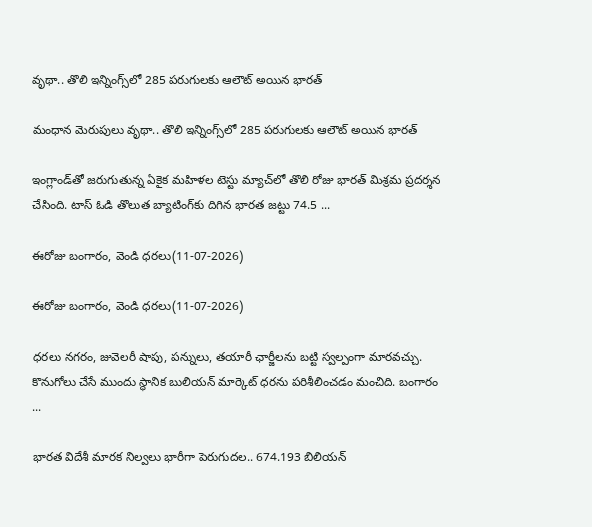వృథా.. తొలి ఇన్నింగ్స్‌లో 285 పరుగులకు ఆలౌట్‌ అయిన భారత్‌

మంధాన మెరుపులు వృథా.. తొలి ఇన్నింగ్స్‌లో 285 పరుగులకు ఆలౌట్‌ అయిన భారత్‌

ఇంగ్లాండ్‌తో జరుగుతున్న ఏకైక మహిళల టెస్టు మ్యాచ్‌లో తొలి రోజు భారత్‌ మిశ్రమ ప్రదర్శన చేసింది. టాస్‌ ఓడి తొలుత బ్యాటింగ్‌కు దిగిన భారత జట్టు 74.5 ...

ఈరోజు బంగారం, వెండి ధరలు(11-07-2026)

ఈరోజు బంగారం, వెండి ధరలు(11-07-2026)

ధరలు నగరం, జువెలరీ షాపు, పన్నులు, తయారీ ఛార్జీలను బట్టి స్వల్పంగా మారవచ్చు. కొనుగోలు చేసే ముందు స్థానిక బులియన్‌ మార్కెట్‌ ధరను పరిశీలించడం మంచిది. బంగారం ...

భారత విదేశీ మారక నిల్వలు భారీగా పెరుగుదల.. 674.193 బిలియన్‌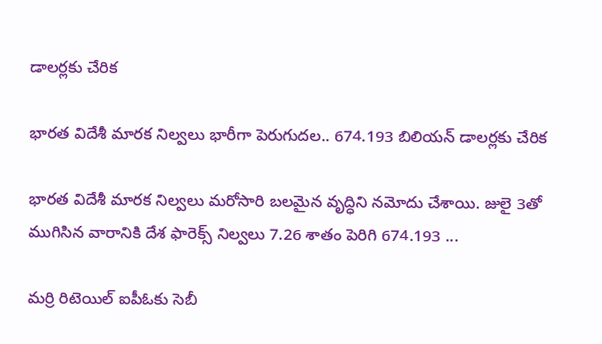డాలర్లకు చేరిక

భారత విదేశీ మారక నిల్వలు భారీగా పెరుగుదల.. 674.193 బిలియన్‌ డాలర్లకు చేరిక

భారత విదేశీ మారక నిల్వలు మరోసారి బలమైన వృద్ధిని నమోదు చేశాయి. జులై 3తో ముగిసిన వారానికి దేశ ఫారెక్స్‌ నిల్వలు 7.26 శాతం పెరిగి 674.193 ...

మర్రి రిటెయిల్‌ ఐపీఓకు సెబీ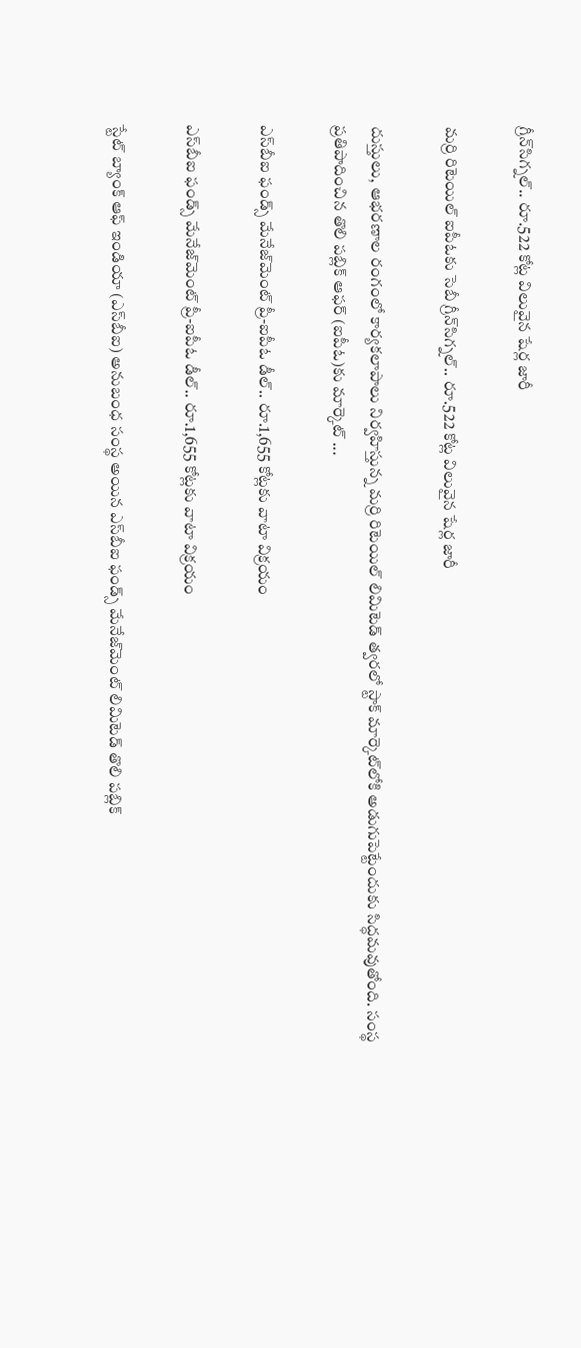గ్రీన్‌సిగ్నల్‌.. రూ.522 కోట్ల విలువైన షేర్ల జారీ

మర్రి రిటెయిల్‌ ఐపీఓకు సెబీ గ్రీన్‌సిగ్నల్‌.. రూ.522 కోట్ల విలువైన షేర్ల జారీ

దుస్తులు, ఆభరణాల రంగంలో కార్యకలాపాలు నిర్వహిస్తున్న మర్రి రిటెయిల్‌ లిమిటెడ్‌ త్వరలో స్టాక్‌ మార్కెట్‌లోకి అడుగుపెట్టేందుకు సిద్ధమవుతోంది. సంస్థ ప్రతిపాదించిన తొలి పబ్లిక్‌ ఆఫర్‌ (ఐపీఓ)కు మార్కెట్‌ ...

ఎస్‌బీఐ ఫండ్స్‌ మేనేజ్‌మెంట్‌ ప్రీ-ఐపీఓ డీల్‌.. రూ.1,655 కోట్లకు వాటా విక్రయం

ఎస్‌బీఐ ఫండ్స్‌ మేనేజ్‌మెంట్‌ ప్రీ-ఐపీఓ డీల్‌.. రూ.1,655 కోట్లకు వాటా విక్రయం

స్టేట్‌ బ్యాంక్‌ ఆఫ్‌ ఇండియా (ఎస్‌బీఐ) అనుబంధ సంస్థ అయిన ఎస్‌బీఐ ఫండ్స్‌ మేనేజ్‌మెంట్‌ లిమిటెడ్‌ తొలి పబ్లిక్‌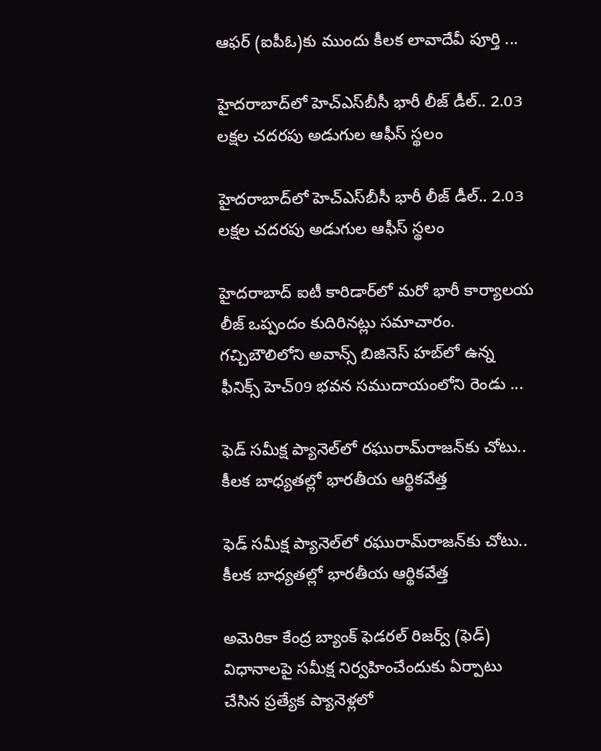ఆఫర్‌ (ఐపీఓ)కు ముందు కీలక లావాదేవీ పూర్తి ...

హైదరాబాద్‌లో హెచ్‌ఎస్‌బీసీ భారీ లీజ్‌ డీల్‌.. 2.03 లక్షల చదరపు అడుగుల ఆఫీస్‌ స్థలం

హైదరాబాద్‌లో హెచ్‌ఎస్‌బీసీ భారీ లీజ్‌ డీల్‌.. 2.03 లక్షల చదరపు అడుగుల ఆఫీస్‌ స్థలం

హైదరాబాద్‌ ఐటీ కారిడార్‌లో మరో భారీ కార్యాలయ లీజ్‌ ఒప్పందం కుదిరినట్లు సమాచారం. గచ్చిబౌలిలోని అవాన్స్‌ బిజినెస్‌ హబ్‌లో ఉన్న ఫీనిక్స్‌ హెచ్‌09 భవన సముదాయంలోని రెండు ...

ఫెడ్‌ సమీక్ష ప్యానెల్‌లో రఘురామ్‌రాజన్‌కు చోటు.. కీలక బాధ్యతల్లో భారతీయ ఆర్థికవేత్త

ఫెడ్‌ సమీక్ష ప్యానెల్‌లో రఘురామ్‌రాజన్‌కు చోటు.. కీలక బాధ్యతల్లో భారతీయ ఆర్థికవేత్త

అమెరికా కేంద్ర బ్యాంక్‌ ఫెడరల్‌ రిజర్వ్‌ (ఫెడ్‌) విధానాలపై సమీక్ష నిర్వహించేందుకు ఏర్పాటు చేసిన ప్రత్యేక ప్యానెళ్లలో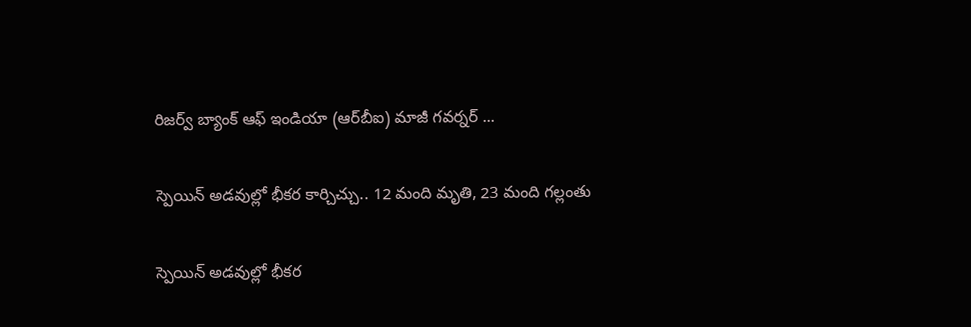రిజర్వ్‌ బ్యాంక్‌ ఆఫ్‌ ఇండియా (ఆర్‌బీఐ) మాజీ గవర్నర్‌ ...

స్పెయిన్‌ అడవుల్లో భీకర కార్చిచ్చు.. 12 మంది మృతి, 23 మంది గల్లంతు

స్పెయిన్‌ అడవుల్లో భీకర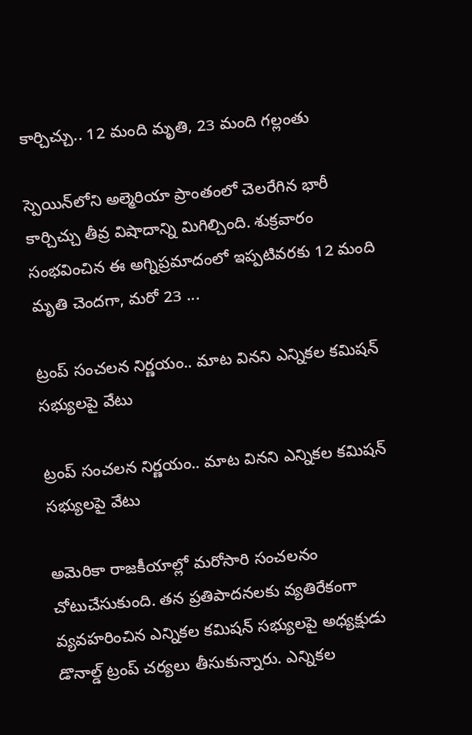కార్చిచ్చు.. 12 మంది మృతి, 23 మంది గల్లంతు

స్పెయిన్‌లోని అల్మెరియా ప్రాంతంలో చెలరేగిన భారీ కార్చిచ్చు తీవ్ర విషాదాన్ని మిగిల్చింది. శుక్రవారం సంభవించిన ఈ అగ్నిప్రమాదంలో ఇప్పటివరకు 12 మంది మృతి చెందగా, మరో 23 ...

ట్రంప్‌ సంచలన నిర్ణయం.. మాట వినని ఎన్నికల కమిషన్‌ సభ్యులపై వేటు

ట్రంప్‌ సంచలన నిర్ణయం.. మాట వినని ఎన్నికల కమిషన్‌ సభ్యులపై వేటు

అమెరికా రాజకీయాల్లో మరోసారి సంచలనం చోటుచేసుకుంది. తన ప్రతిపాదనలకు వ్యతిరేకంగా వ్యవహరించిన ఎన్నికల కమిషన్‌ సభ్యులపై అధ్యక్షుడు డొనాల్డ్‌ ట్రంప్‌ చర్యలు తీసుకున్నారు. ఎన్నికల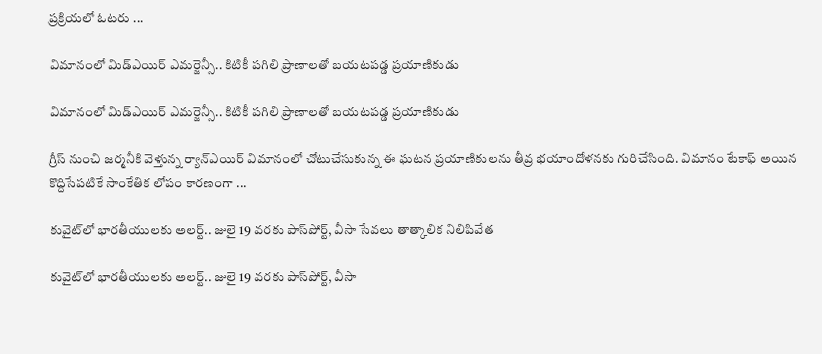ప్రక్రియలో ఓటరు ...

విమానంలో మిడ్‌ఎయిర్‌ ఎమర్జెన్సీ.. కిటికీ పగిలి ప్రాణాలతో బయటపడ్డ ప్రయాణికుడు

విమానంలో మిడ్‌ఎయిర్‌ ఎమర్జెన్సీ.. కిటికీ పగిలి ప్రాణాలతో బయటపడ్డ ప్రయాణికుడు

గ్రీస్‌ నుంచి జర్మనీకి వెళ్తున్న ర్యాన్‌ఎయిర్‌ విమానంలో చోటుచేసుకున్న ఈ ఘటన ప్రయాణికులను తీవ్ర భయాందోళనకు గురిచేసింది. విమానం టేకాఫ్‌ అయిన కొద్దిసేపటికే సాంకేతిక లోపం కారణంగా ...

కువైట్‌లో భారతీయులకు అలర్ట్‌.. జులై 19 వరకు పాస్‌పోర్ట్‌, వీసా సేవలు తాత్కాలిక నిలిపివేత

కువైట్‌లో భారతీయులకు అలర్ట్‌.. జులై 19 వరకు పాస్‌పోర్ట్‌, వీసా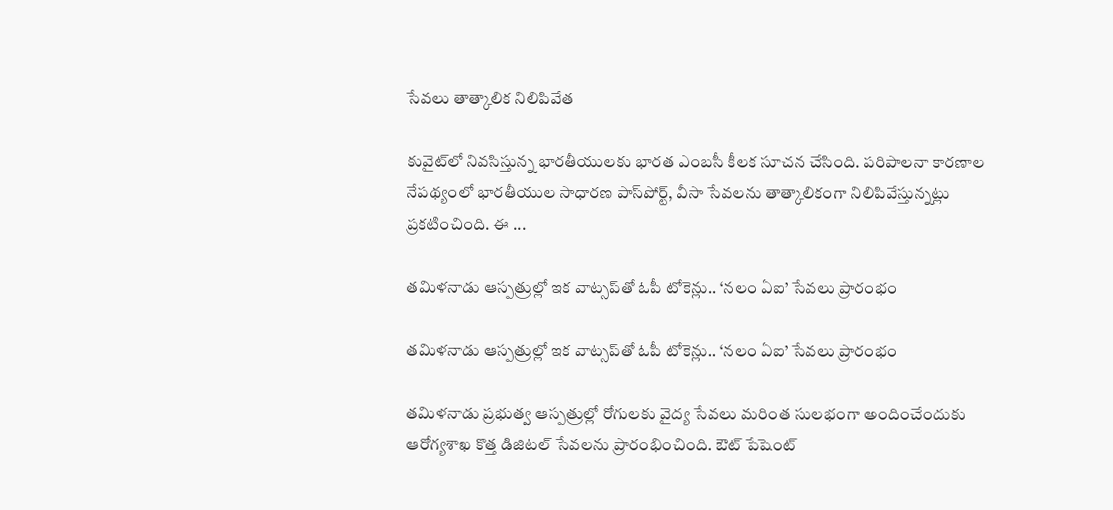సేవలు తాత్కాలిక నిలిపివేత

కువైట్‌లో నివసిస్తున్న భారతీయులకు భారత ఎంబసీ కీలక సూచన చేసింది. పరిపాలనా కారణాల నేపథ్యంలో భారతీయుల సాధారణ పాస్‌పోర్ట్‌, వీసా సేవలను తాత్కాలికంగా నిలిపివేస్తున్నట్లు ప్రకటించింది. ఈ ...

తమిళనాడు ఆస్పత్రుల్లో ఇక వాట్సప్‌తో ఓపీ టోకెన్లు.. ‘నలం ఏఐ’ సేవలు ప్రారంభం

తమిళనాడు ఆస్పత్రుల్లో ఇక వాట్సప్‌తో ఓపీ టోకెన్లు.. ‘నలం ఏఐ’ సేవలు ప్రారంభం

తమిళనాడు ప్రభుత్వ ఆస్పత్రుల్లో రోగులకు వైద్య సేవలు మరింత సులభంగా అందించేందుకు ఆరోగ్యశాఖ కొత్త డిజిటల్‌ సేవలను ప్రారంభించింది. ఔట్‌ పేషెంట్‌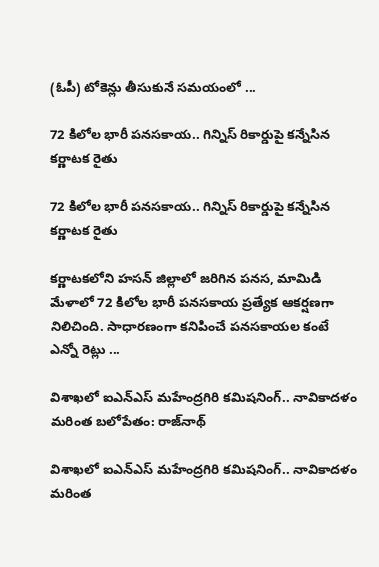(ఓపీ) టోకెన్లు తీసుకునే సమయంలో ...

72 కిలోల భారీ పనసకాయ.. గిన్నిస్‌ రికార్డుపై కన్నేసిన కర్ణాటక రైతు

72 కిలోల భారీ పనసకాయ.. గిన్నిస్‌ రికార్డుపై కన్నేసిన కర్ణాటక రైతు

కర్ణాటకలోని హసన్‌ జిల్లాలో జరిగిన పనస, మామిడి మేళాలో 72 కిలోల భారీ పనసకాయ ప్రత్యేక ఆకర్షణగా నిలిచింది. సాధారణంగా కనిపించే పనసకాయల కంటే ఎన్నో రెట్లు ...

విశాఖలో ఐఎన్‌ఎస్‌ మహేంద్రగిరి కమిషనింగ్‌.. నావికాదళం మరింత బలోపేతం: రాజ్‌నాథ్‌

విశాఖలో ఐఎన్‌ఎస్‌ మహేంద్రగిరి కమిషనింగ్‌.. నావికాదళం మరింత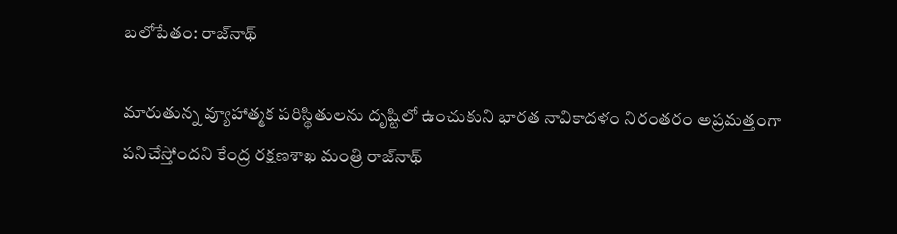బలోపేతం: రాజ్‌నాథ్‌

మారుతున్న వ్యూహాత్మక పరిస్థితులను దృష్టిలో ఉంచుకుని భారత నావికాదళం నిరంతరం అప్రమత్తంగా పనిచేస్తోందని కేంద్ర రక్షణశాఖ మంత్రి రాజ్‌నాథ్‌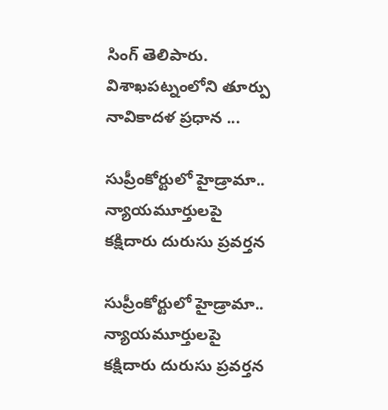సింగ్‌ తెలిపారు. విశాఖపట్నంలోని తూర్పు నావికాదళ ప్రధాన ...

సుప్రీంకోర్టులో హైడ్రామా.. న్యాయమూర్తులపై కక్షిదారు దురుసు ప్రవర్తన

సుప్రీంకోర్టులో హైడ్రామా.. న్యాయమూర్తులపై కక్షిదారు దురుసు ప్రవర్తన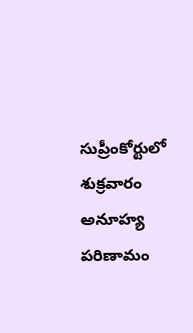సుప్రీంకోర్టులో శుక్రవారం అనూహ్య పరిణామం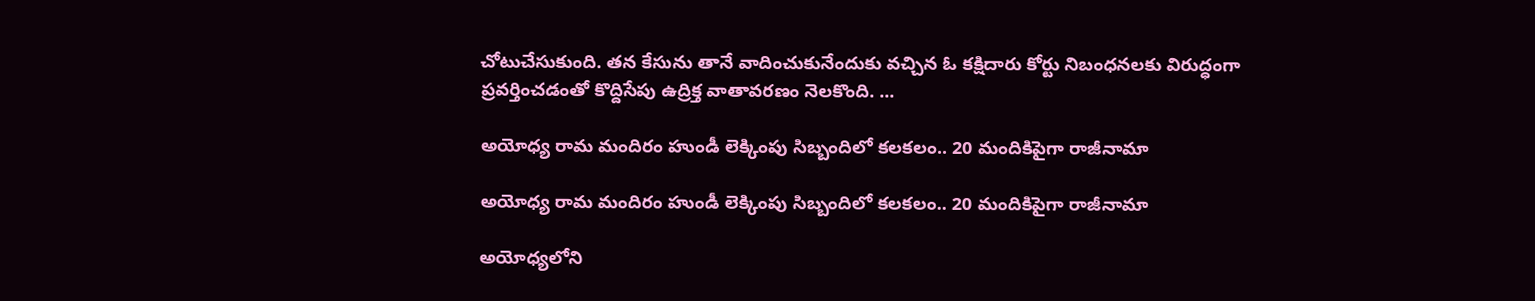చోటుచేసుకుంది. తన కేసును తానే వాదించుకునేందుకు వచ్చిన ఓ కక్షిదారు కోర్టు నిబంధనలకు విరుద్ధంగా ప్రవర్తించడంతో కొద్దిసేపు ఉద్రిక్త వాతావరణం నెలకొంది. ...

అయోధ్య రామ మందిరం హుండీ లెక్కింపు సిబ్బందిలో కలకలం.. 20 మందికిపైగా రాజీనామా

అయోధ్య రామ మందిరం హుండీ లెక్కింపు సిబ్బందిలో కలకలం.. 20 మందికిపైగా రాజీనామా

అయోధ్యలోని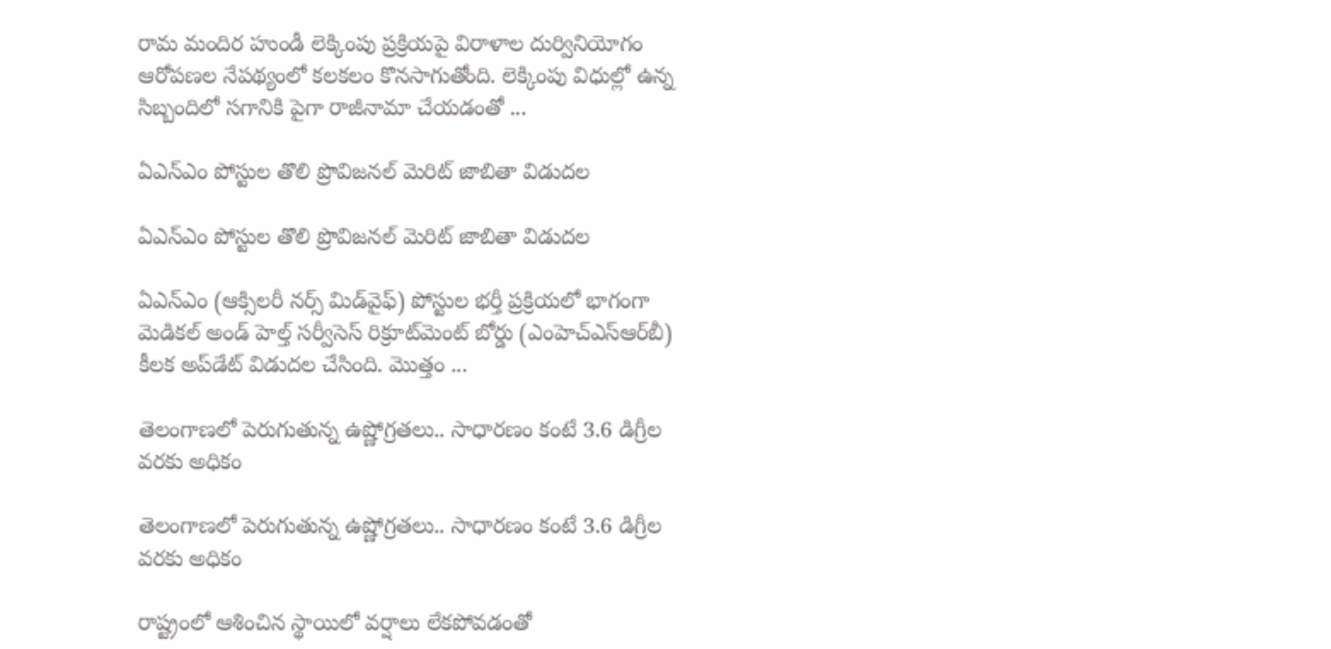రామ మందిర హుండీ లెక్కింపు ప్రక్రియపై విరాళాల దుర్వినియోగం ఆరోపణల నేపథ్యంలో కలకలం కొనసాగుతోంది. లెక్కింపు విధుల్లో ఉన్న సిబ్బందిలో సగానికి పైగా రాజీనామా చేయడంతో ...

ఏఎన్‌ఎం పోస్టుల తొలి ప్రొవిజనల్‌ మెరిట్‌ జాబితా విడుదల

ఏఎన్‌ఎం పోస్టుల తొలి ప్రొవిజనల్‌ మెరిట్‌ జాబితా విడుదల

ఏఎన్‌ఎం (ఆక్సిలరీ నర్స్‌ మిడ్‌వైఫ్‌) పోస్టుల భర్తీ ప్రక్రియలో భాగంగా మెడికల్‌ అండ్‌ హెల్త్‌ సర్వీసెస్‌ రిక్రూట్‌మెంట్‌ బోర్డు (ఎంహెచ్‌ఎస్‌ఆర్‌బీ) కీలక అప్‌డేట్‌ విడుదల చేసింది. మొత్తం ...

తెలంగాణలో పెరుగుతున్న ఉష్ణోగ్రతలు.. సాధారణం కంటే 3.6 డిగ్రీల వరకు అధికం

తెలంగాణలో పెరుగుతున్న ఉష్ణోగ్రతలు.. సాధారణం కంటే 3.6 డిగ్రీల వరకు అధికం

రాష్ట్రంలో ఆశించిన స్థాయిలో వర్షాలు లేకపోవడంతో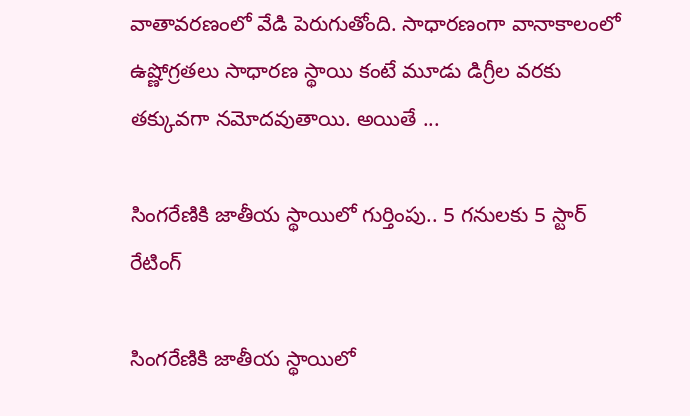వాతావరణంలో వేడి పెరుగుతోంది. సాధారణంగా వానాకాలంలో ఉష్ణోగ్రతలు సాధారణ స్థాయి కంటే మూడు డిగ్రీల వరకు తక్కువగా నమోదవుతాయి. అయితే ...

సింగరేణికి జాతీయ స్థాయిలో గుర్తింపు.. 5 గనులకు 5 స్టార్‌ రేటింగ్‌

సింగరేణికి జాతీయ స్థాయిలో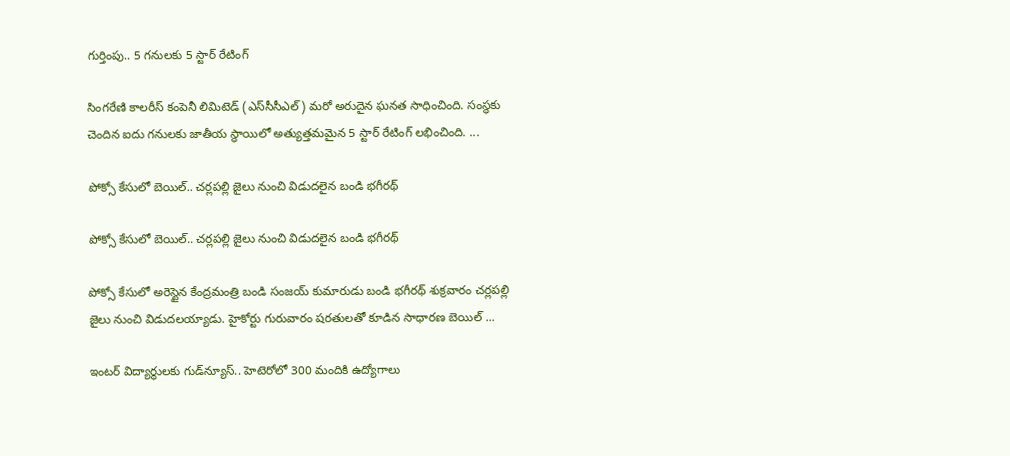గుర్తింపు.. 5 గనులకు 5 స్టార్‌ రేటింగ్‌

సింగరేణి కాలరీస్‌ కంపెనీ లిమిటెడ్‌ (ఎస్‌సీసీఎల్‌) మరో అరుదైన ఘనత సాధించింది. సంస్థకు చెందిన ఐదు గనులకు జాతీయ స్థాయిలో అత్యుత్తమమైన 5 స్టార్‌ రేటింగ్‌ లభించింది. ...

పోక్సో కేసులో బెయిల్‌.. చర్లపల్లి జైలు నుంచి విడుదలైన బండి భగీరథ్‌

పోక్సో కేసులో బెయిల్‌.. చర్లపల్లి జైలు నుంచి విడుదలైన బండి భగీరథ్‌

పోక్సో కేసులో అరెస్టైన కేంద్రమంత్రి బండి సంజయ్‌ కుమారుడు బండి భగీరథ్‌ శుక్రవారం చర్లపల్లి జైలు నుంచి విడుదలయ్యాడు. హైకోర్టు గురువారం షరతులతో కూడిన సాధారణ బెయిల్‌ ...

ఇంటర్‌ విద్యార్థులకు గుడ్‌న్యూస్‌.. హెటెరోలో 300 మందికి ఉద్యోగాలు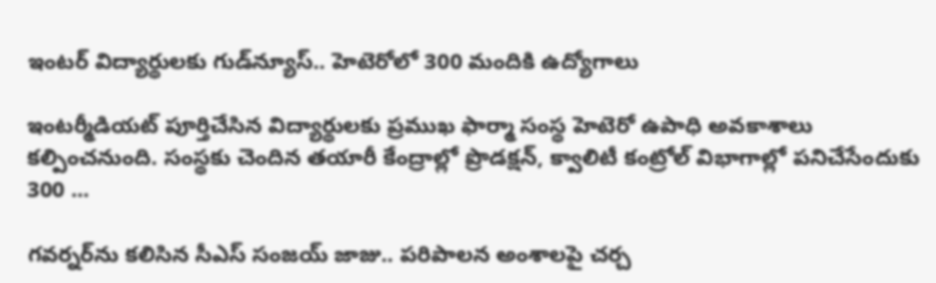ఇంటర్‌ విద్యార్థులకు గుడ్‌న్యూస్‌.. హెటెరోలో 300 మందికి ఉద్యోగాలు

ఇంటర్మీడియట్‌ పూర్తిచేసిన విద్యార్థులకు ప్రముఖ ఫార్మా సంస్థ హెటెరో ఉపాధి అవకాశాలు కల్పించనుంది. సంస్థకు చెందిన తయారీ కేంద్రాల్లో ప్రొడక్షన్‌, క్వాలిటీ కంట్రోల్‌ విభాగాల్లో పనిచేసేందుకు 300 ...

గవర్నర్‌ను కలిసిన సీఎస్‌ సంజయ్‌ జాజు.. పరిపాలన అంశాలపై చర్చ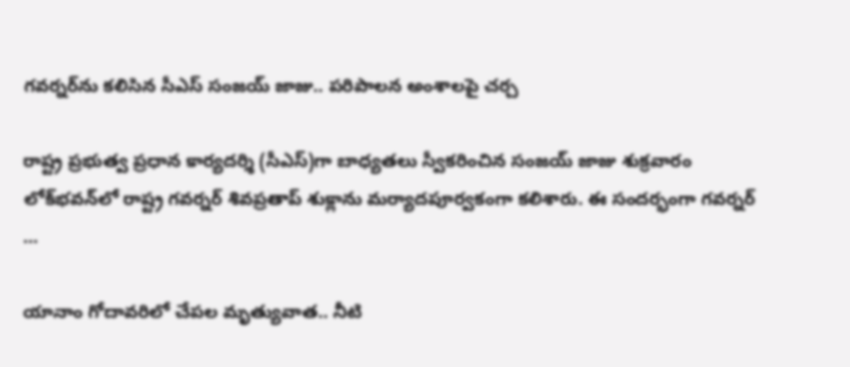గవర్నర్‌ను కలిసిన సీఎస్‌ సంజయ్‌ జాజు.. పరిపాలన అంశాలపై చర్చ

రాష్ట్ర ప్రభుత్వ ప్రధాన కార్యదర్శి (సీఎస్‌)గా బాధ్యతలు స్వీకరించిన సంజయ్‌ జాజు శుక్రవారం లోక్‌భవన్‌లో రాష్ట్ర గవర్నర్‌ శివప్రతాప్‌ శుక్లాను మర్యాదపూర్వకంగా కలిశారు. ఈ సందర్భంగా గవర్నర్‌ ...

యానాం గోదావరిలో చేపల మృత్యువాత.. నీటి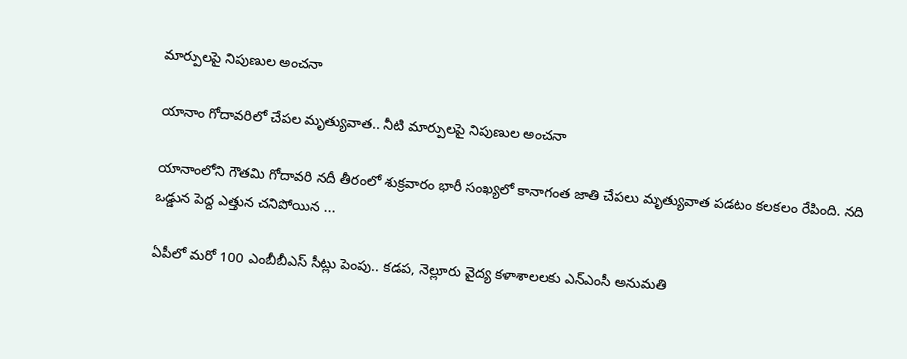మార్పులపై నిపుణుల అంచనా

యానాం గోదావరిలో చేపల మృత్యువాత.. నీటి మార్పులపై నిపుణుల అంచనా

యానాంలోని గౌతమి గోదావరి నదీ తీరంలో శుక్రవారం భారీ సంఖ్యలో కానాగంత జాతి చేపలు మృత్యువాత పడటం కలకలం రేపింది. నది ఒడ్డున పెద్ద ఎత్తున చనిపోయిన ...

ఏపీలో మరో 100 ఎంబీబీఎస్‌ సీట్లు పెంపు.. కడప, నెల్లూరు వైద్య కళాశాలలకు ఎన్‌ఎంసీ అనుమతి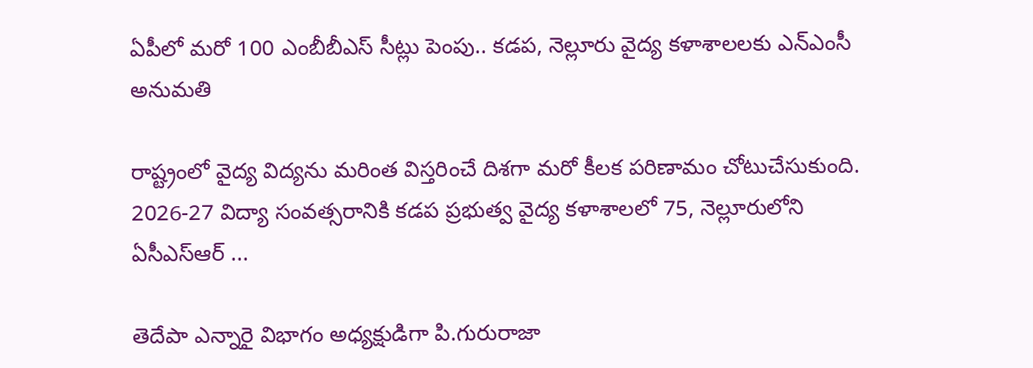ఏపీలో మరో 100 ఎంబీబీఎస్‌ సీట్లు పెంపు.. కడప, నెల్లూరు వైద్య కళాశాలలకు ఎన్‌ఎంసీ అనుమతి

రాష్ట్రంలో వైద్య విద్యను మరింత విస్తరించే దిశగా మరో కీలక పరిణామం చోటుచేసుకుంది. 2026-27 విద్యా సంవత్సరానికి కడప ప్రభుత్వ వైద్య కళాశాలలో 75, నెల్లూరులోని ఏసీఎస్‌ఆర్‌ ...

తెదేపా ఎన్నారై విభాగం అధ్యక్షుడిగా పి.గురురాజా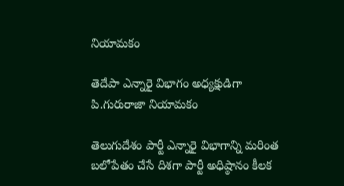నియామకం

తెదేపా ఎన్నారై విభాగం అధ్యక్షుడిగా పి.గురురాజా నియామకం

తెలుగుదేశం పార్టీ ఎన్నారై విభాగాన్ని మరింత బలోపేతం చేసే దిశగా పార్టీ అధిష్ఠానం కీలక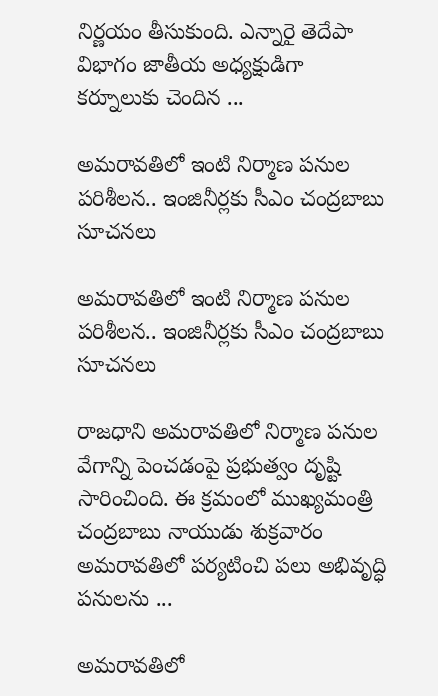నిర్ణయం తీసుకుంది. ఎన్నారై తెదేపా విభాగం జాతీయ అధ్యక్షుడిగా కర్నూలుకు చెందిన ...

అమరావతిలో ఇంటి నిర్మాణ పనుల పరిశీలన.. ఇంజినీర్లకు సీఎం చంద్రబాబు సూచనలు

అమరావతిలో ఇంటి నిర్మాణ పనుల పరిశీలన.. ఇంజినీర్లకు సీఎం చంద్రబాబు సూచనలు

రాజధాని అమరావతిలో నిర్మాణ పనుల వేగాన్ని పెంచడంపై ప్రభుత్వం దృష్టి సారించింది. ఈ క్రమంలో ముఖ్యమంత్రి చంద్రబాబు నాయుడు శుక్రవారం అమరావతిలో పర్యటించి పలు అభివృద్ధి పనులను ...

అమరావతిలో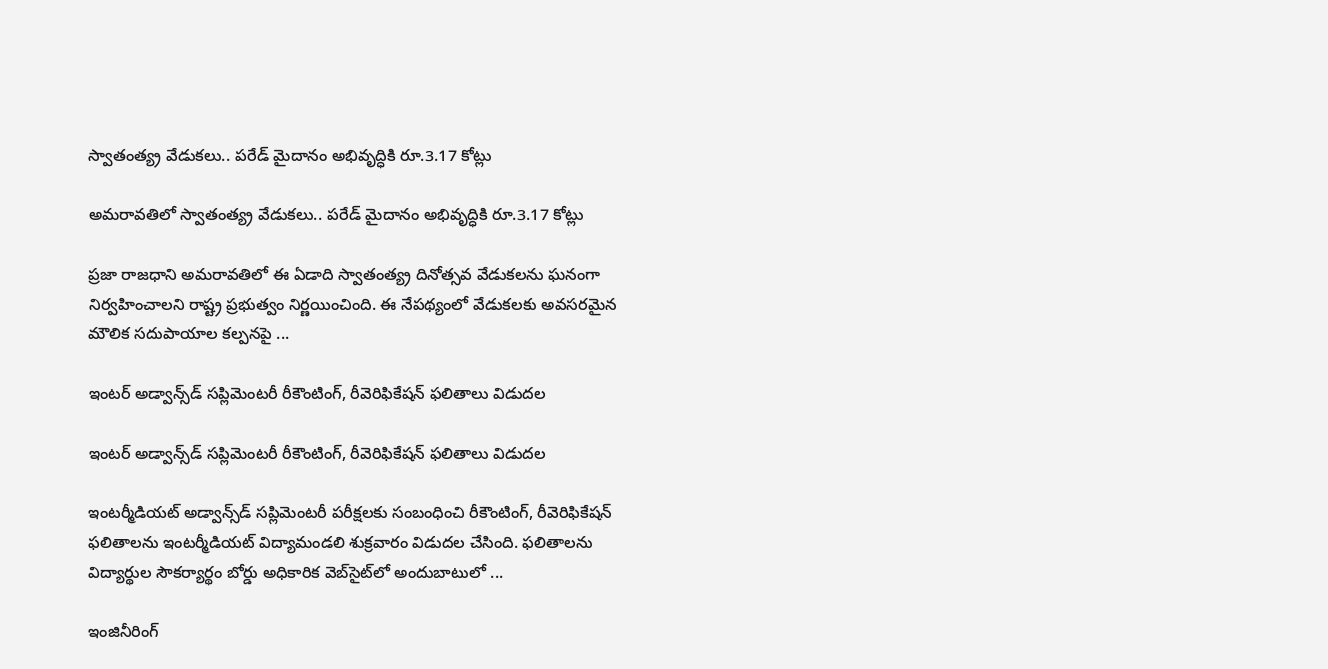స్వాతంత్య్ర వేడుకలు.. పరేడ్‌ మైదానం అభివృద్ధికి రూ.3.17 కోట్లు

అమరావతిలో స్వాతంత్య్ర వేడుకలు.. పరేడ్‌ మైదానం అభివృద్ధికి రూ.3.17 కోట్లు

ప్రజా రాజధాని అమరావతిలో ఈ ఏడాది స్వాతంత్య్ర దినోత్సవ వేడుకలను ఘనంగా నిర్వహించాలని రాష్ట్ర ప్రభుత్వం నిర్ణయించింది. ఈ నేపథ్యంలో వేడుకలకు అవసరమైన మౌలిక సదుపాయాల కల్పనపై ...

ఇంటర్‌ అడ్వాన్స్‌డ్‌ సప్లిమెంటరీ రీకౌంటింగ్, రీవెరిఫికేషన్‌ ఫలితాలు విడుదల

ఇంటర్‌ అడ్వాన్స్‌డ్‌ సప్లిమెంటరీ రీకౌంటింగ్, రీవెరిఫికేషన్‌ ఫలితాలు విడుదల

ఇంటర్మీడియట్‌ అడ్వాన్స్‌డ్‌ సప్లిమెంటరీ పరీక్షలకు సంబంధించి రీకౌంటింగ్‌, రీవెరిఫికేషన్‌ ఫలితాలను ఇంటర్మీడియట్‌ విద్యామండలి శుక్రవారం విడుదల చేసింది. ఫలితాలను విద్యార్థుల సౌకర్యార్థం బోర్డు అధికారిక వెబ్‌సైట్‌లో అందుబాటులో ...

ఇంజినీరింగ్‌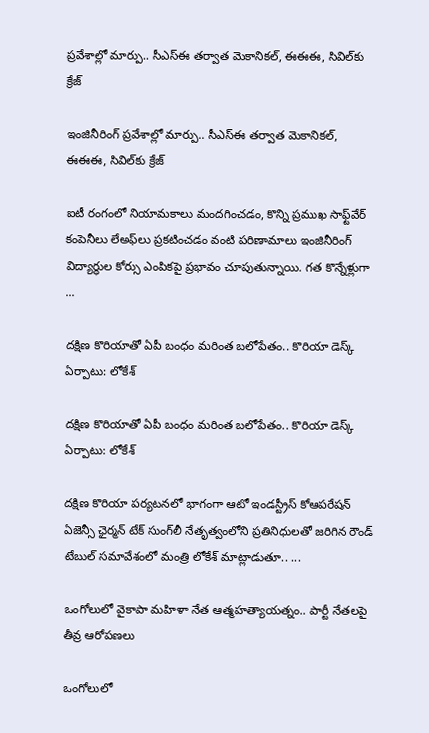ప్రవేశాల్లో మార్పు.. సీఎస్‌ఈ తర్వాత మెకానికల్, ఈఈఈ, సివిల్‌కు క్రేజ్

ఇంజినీరింగ్‌ ప్రవేశాల్లో మార్పు.. సీఎస్‌ఈ తర్వాత మెకానికల్, ఈఈఈ, సివిల్‌కు క్రేజ్

ఐటీ రంగంలో నియామకాలు మందగించడం, కొన్ని ప్రముఖ సాఫ్ట్‌వేర్‌ కంపెనీలు లేఅఫ్‌లు ప్రకటించడం వంటి పరిణామాలు ఇంజినీరింగ్‌ విద్యార్థుల కోర్సు ఎంపికపై ప్రభావం చూపుతున్నాయి. గత కొన్నేళ్లుగా ...

దక్షిణ కొరియాతో ఏపీ బంధం మరింత బలోపేతం.. కొరియా డెస్క్ ఏర్పాటు: లోకేశ్

దక్షిణ కొరియాతో ఏపీ బంధం మరింత బలోపేతం.. కొరియా డెస్క్ ఏర్పాటు: లోకేశ్

దక్షిణ కొరియా పర్యటనలో భాగంగా ఆటో ఇండస్ట్రీస్‌ కోఆపరేషన్‌ ఏజెన్సీ ఛైర్మన్‌ టేక్‌ సుంగ్‌లీ నేతృత్వంలోని ప్రతినిధులతో జరిగిన రౌండ్ టేబుల్ సమావేశంలో మంత్రి లోకేశ్‌ మాట్లాడుతూ.. ...

ఒంగోలులో వైకాపా మహిళా నేత ఆత్మహత్యాయత్నం.. పార్టీ నేతలపై తీవ్ర ఆరోపణలు

ఒంగోలులో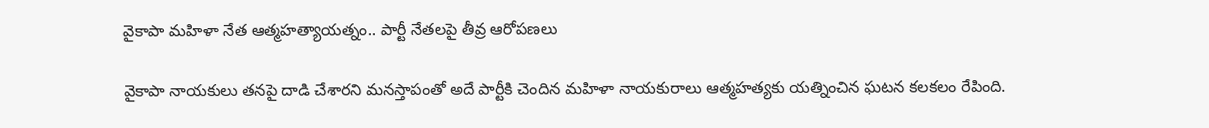వైకాపా మహిళా నేత ఆత్మహత్యాయత్నం.. పార్టీ నేతలపై తీవ్ర ఆరోపణలు

వైకాపా నాయకులు తనపై దాడి చేశారని మనస్తాపంతో అదే పార్టీకి చెందిన మహిళా నాయకురాలు ఆత్మహత్యకు యత్నించిన ఘటన కలకలం రేపింది.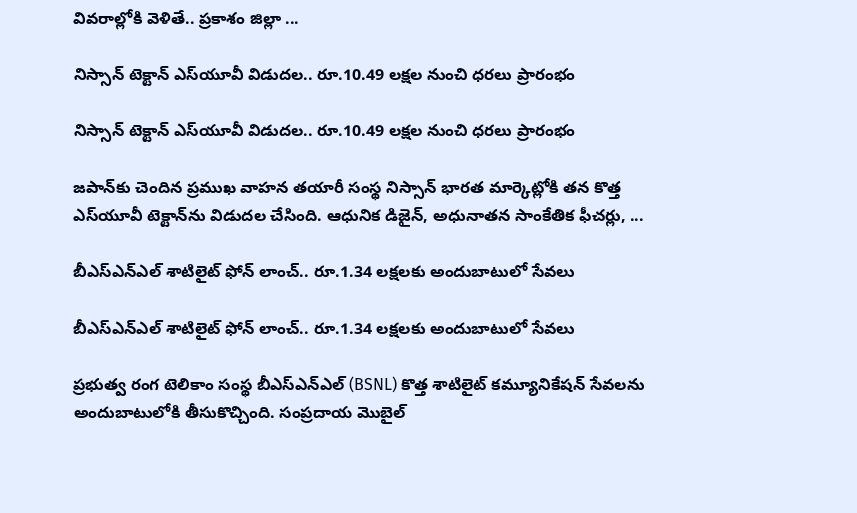వివరాల్లోకి వెళితే.. ప్రకాశం జిల్లా ...

నిస్సాన్‌ టెక్టాన్‌ ఎస్‌యూవీ విడుదల.. రూ.10.49 లక్షల నుంచి ధరలు ప్రారంభం

నిస్సాన్‌ టెక్టాన్‌ ఎస్‌యూవీ విడుదల.. రూ.10.49 లక్షల నుంచి ధరలు ప్రారంభం

జపాన్‌కు చెందిన ప్రముఖ వాహన తయారీ సంస్థ నిస్సాన్‌ భారత మార్కెట్లోకి తన కొత్త ఎస్‌యూవీ టెక్టాన్‌ను విడుదల చేసింది. ఆధునిక డిజైన్‌, అధునాతన సాంకేతిక ఫీచర్లు, ...

బీఎస్‌ఎన్‌ఎల్‌ శాటిలైట్‌ ఫోన్‌ లాంచ్‌.. రూ.1.34 లక్షలకు అందుబాటులో సేవలు

బీఎస్‌ఎన్‌ఎల్‌ శాటిలైట్‌ ఫోన్‌ లాంచ్‌.. రూ.1.34 లక్షలకు అందుబాటులో సేవలు

ప్రభుత్వ రంగ టెలికాం సంస్థ బీఎస్‌ఎన్‌ఎల్‌ (BSNL) కొత్త శాటిలైట్‌ కమ్యూనికేషన్‌ సేవలను అందుబాటులోకి తీసుకొచ్చింది. సంప్రదాయ మొబైల్‌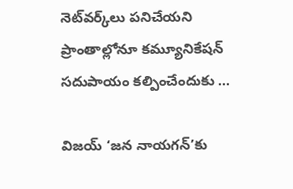నెట్‌వర్క్‌లు పనిచేయని ప్రాంతాల్లోనూ కమ్యూనికేషన్‌ సదుపాయం కల్పించేందుకు ...

విజయ్‌ ‘జన నాయగన్‌’కు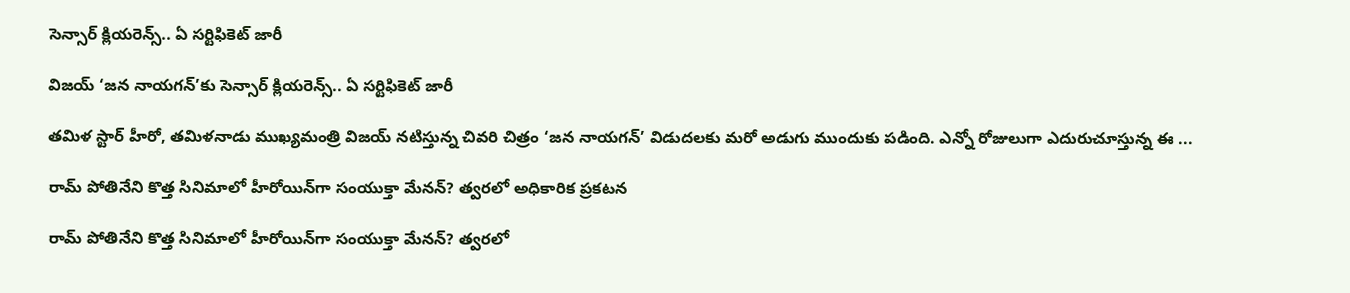సెన్సార్‌ క్లియరెన్స్‌.. ఏ సర్టిఫికెట్‌ జారీ

విజయ్‌ ‘జన నాయగన్‌’కు సెన్సార్‌ క్లియరెన్స్‌.. ఏ సర్టిఫికెట్‌ జారీ

తమిళ స్టార్‌ హీరో, తమిళనాడు ముఖ్యమంత్రి విజయ్‌ నటిస్తున్న చివరి చిత్రం ‘జన నాయగన్‌’ విడుదలకు మరో అడుగు ముందుకు పడింది. ఎన్నో రోజులుగా ఎదురుచూస్తున్న ఈ ...

రామ్‌ పోతినేని కొత్త సినిమాలో హీరోయిన్‌గా సంయుక్తా మేనన్‌? త్వరలో అధికారిక ప్రకటన

రామ్‌ పోతినేని కొత్త సినిమాలో హీరోయిన్‌గా సంయుక్తా మేనన్‌? త్వరలో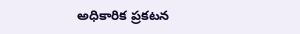అధికారిక ప్రకటన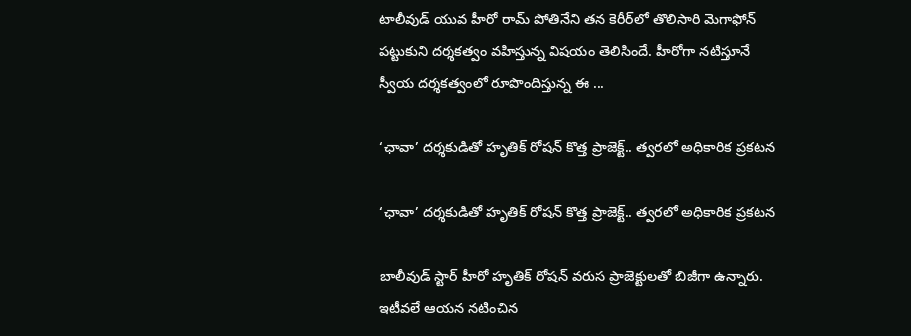టాలీవుడ్‌ యువ హీరో రామ్‌ పోతినేని తన కెరీర్‌లో తొలిసారి మెగాఫోన్‌ పట్టుకుని దర్శకత్వం వహిస్తున్న విషయం తెలిసిందే. హీరోగా నటిస్తూనే స్వీయ దర్శకత్వంలో రూపొందిస్తున్న ఈ ...

‘ఛావా’ దర్శకుడితో హృతిక్‌ రోషన్‌ కొత్త ప్రాజెక్ట్‌.. త్వరలో అధికారిక ప్రకటన

‘ఛావా’ దర్శకుడితో హృతిక్‌ రోషన్‌ కొత్త ప్రాజెక్ట్‌.. త్వరలో అధికారిక ప్రకటన

బాలీవుడ్‌ స్టార్‌ హీరో హృతిక్‌ రోషన్‌ వరుస ప్రాజెక్టులతో బిజీగా ఉన్నారు. ఇటీవలే ఆయన నటించిన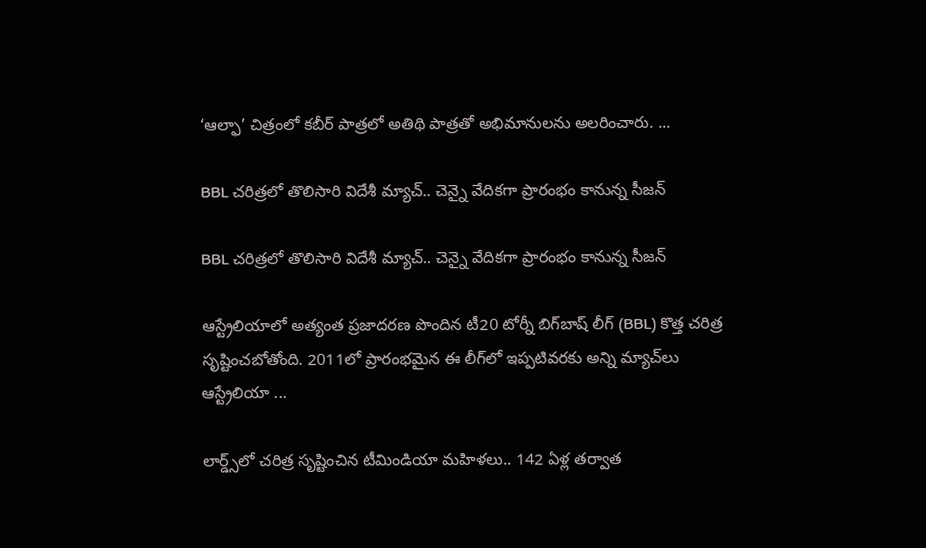‘ఆల్ఫా’ చిత్రంలో కబీర్‌ పాత్రలో అతిథి పాత్రతో అభిమానులను అలరించారు. ...

BBL చరిత్రలో తొలిసారి విదేశీ మ్యాచ్‌.. చెన్నై వేదికగా ప్రారంభం కానున్న సీజన్‌

BBL చరిత్రలో తొలిసారి విదేశీ మ్యాచ్‌.. చెన్నై వేదికగా ప్రారంభం కానున్న సీజన్‌

ఆస్ట్రేలియాలో అత్యంత ప్రజాదరణ పొందిన టీ20 టోర్నీ బిగ్‌బాష్‌ లీగ్‌ (BBL) కొత్త చరిత్ర సృష్టించబోతోంది. 2011లో ప్రారంభమైన ఈ లీగ్‌లో ఇప్పటివరకు అన్ని మ్యాచ్‌లు ఆస్ట్రేలియా ...

లార్డ్స్‌లో చరిత్ర సృష్టించిన టీమిండియా మహిళలు.. 142 ఏళ్ల తర్వాత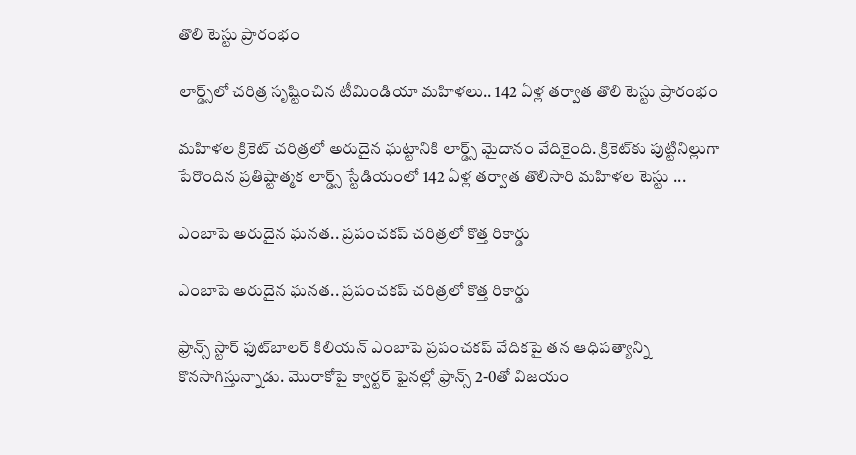తొలి టెస్టు ప్రారంభం

లార్డ్స్‌లో చరిత్ర సృష్టించిన టీమిండియా మహిళలు.. 142 ఏళ్ల తర్వాత తొలి టెస్టు ప్రారంభం

మహిళల క్రికెట్‌ చరిత్రలో అరుదైన ఘట్టానికి లార్డ్స్‌ మైదానం వేదికైంది. క్రికెట్‌కు పుట్టినిల్లుగా పేరొందిన ప్రతిష్టాత్మక లార్డ్స్‌ స్టేడియంలో 142 ఏళ్ల తర్వాత తొలిసారి మహిళల టెస్టు ...

ఎంబాపె అరుదైన ఘనత.. ప్రపంచకప్‌ చరిత్రలో కొత్త రికార్డు

ఎంబాపె అరుదైన ఘనత.. ప్రపంచకప్‌ చరిత్రలో కొత్త రికార్డు

ఫ్రాన్స్‌ స్టార్‌ ఫుట్‌బాలర్‌ కిలియన్‌ ఎంబాపె ప్రపంచకప్‌ వేదికపై తన ఆధిపత్యాన్ని కొనసాగిస్తున్నాడు. మొరాకోపై క్వార్టర్‌ ఫైనల్లో ఫ్రాన్స్‌ 2-0తో విజయం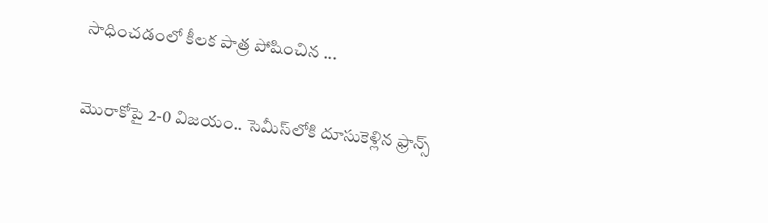సాధించడంలో కీలక పాత్ర పోషించిన ...

మొరాకోపై 2-0 విజయం.. సెమీస్‌లోకి దూసుకెళ్లిన ఫ్రాన్స్‌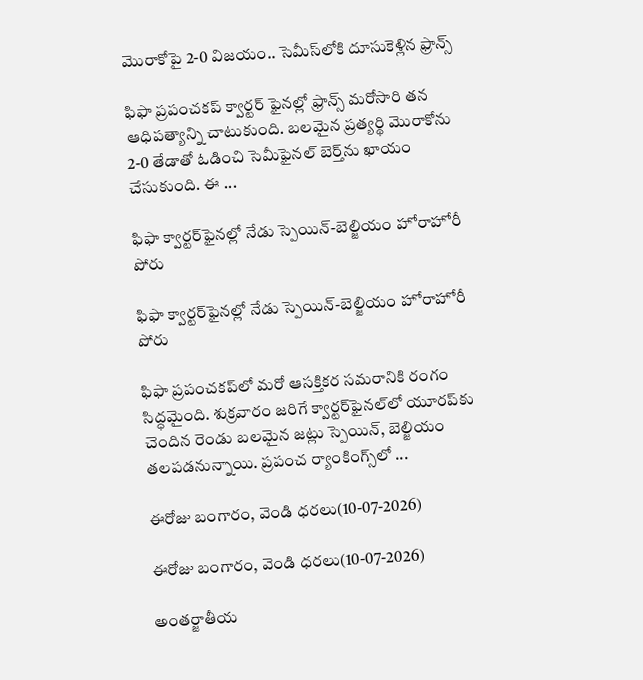మొరాకోపై 2-0 విజయం.. సెమీస్‌లోకి దూసుకెళ్లిన ఫ్రాన్స్‌

ఫిఫా ప్రపంచకప్‌ క్వార్టర్‌ ఫైనల్లో ఫ్రాన్స్‌ మరోసారి తన ఆధిపత్యాన్ని చాటుకుంది. బలమైన ప్రత్యర్థి మొరాకోను 2-0 తేడాతో ఓడించి సెమీఫైనల్‌ బెర్త్‌ను ఖాయం చేసుకుంది. ఈ ...

ఫిఫా క్వార్టర్‌ఫైనల్లో నేడు స్పెయిన్‌-బెల్జియం హోరాహోరీ పోరు

ఫిఫా క్వార్టర్‌ఫైనల్లో నేడు స్పెయిన్‌-బెల్జియం హోరాహోరీ పోరు

ఫిఫా ప్రపంచకప్‌లో మరో ఆసక్తికర సమరానికి రంగం సిద్ధమైంది. శుక్రవారం జరిగే క్వార్టర్‌ఫైనల్‌లో యూరప్‌కు చెందిన రెండు బలమైన జట్లు స్పెయిన్‌, బెల్జియం తలపడనున్నాయి. ప్రపంచ ర్యాంకింగ్స్‌లో ...

ఈరోజు బంగారం, వెండి ధరలు(10-07-2026)

ఈరోజు బంగారం, వెండి ధరలు(10-07-2026)

అంతర్జాతీయ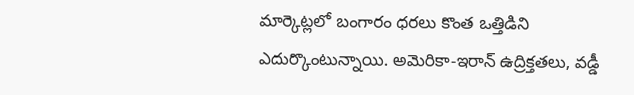మార్కెట్లలో బంగారం ధరలు కొంత ఒత్తిడిని ఎదుర్కొంటున్నాయి. అమెరికా-ఇరాన్‌ ఉద్రిక్తతలు, వడ్డీ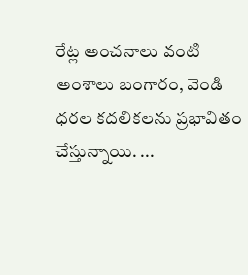రేట్ల అంచనాలు వంటి అంశాలు బంగారం, వెండి ధరల కదలికలను ప్రభావితం చేస్తున్నాయి. ...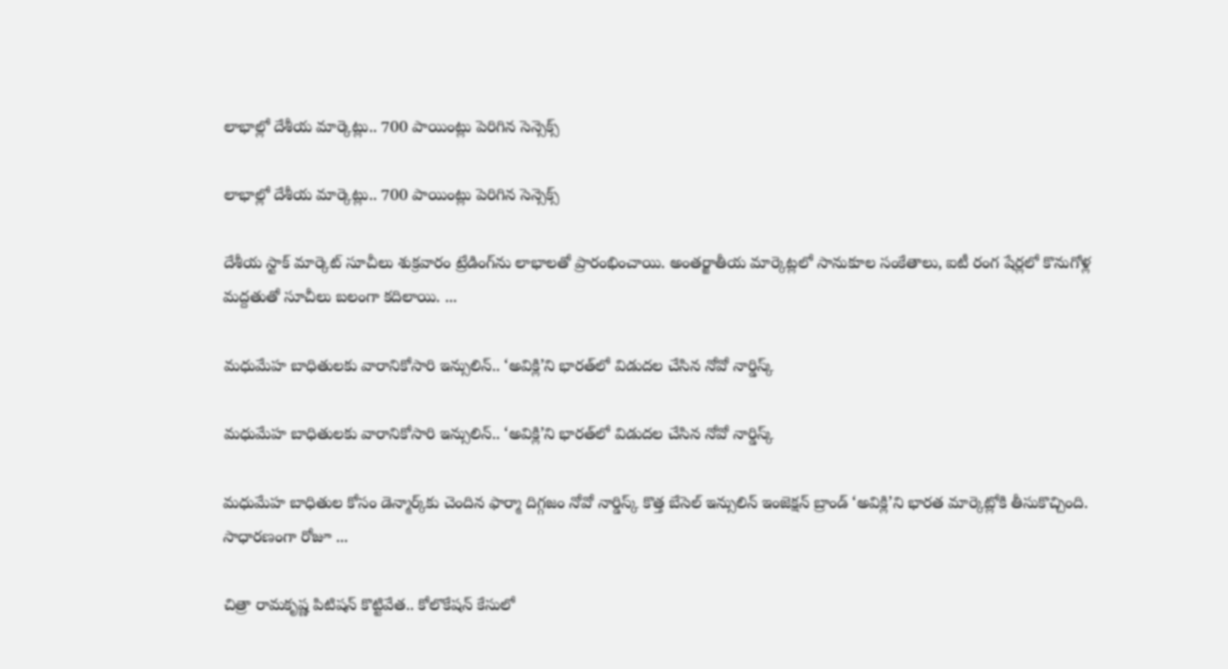లాభాల్లో దేశీయ మార్కెట్లు.. 700 పాయింట్లు పెరిగిన సెన్సెక్స్‌

లాభాల్లో దేశీయ మార్కెట్లు.. 700 పాయింట్లు పెరిగిన సెన్సెక్స్‌

దేశీయ స్టాక్‌ మార్కెట్‌ సూచీలు శుక్రవారం ట్రేడింగ్‌ను లాభాలతో ప్రారంభించాయి. అంతర్జాతీయ మార్కెట్లలో సానుకూల సంకేతాలు, ఐటీ రంగ షేర్లలో కొనుగోళ్ల మద్దతుతో సూచీలు బలంగా కదిలాయి. ...

మధుమేహ బాధితులకు వారానికోసారి ఇన్సులిన్‌.. ‘అవిక్లి’ని భారత్‌లో విడుదల చేసిన నోవో నార్డిస్క్‌

మధుమేహ బాధితులకు వారానికోసారి ఇన్సులిన్‌.. ‘అవిక్లి’ని భారత్‌లో విడుదల చేసిన నోవో నార్డిస్క్‌

మధుమేహ బాధితుల కోసం డెన్మార్క్‌కు చెందిన ఫార్మా దిగ్గజం నోవో నార్డిస్క్‌ కొత్త బేసెల్‌ ఇన్సులిన్‌ ఇంజెక్షన్‌ బ్రాండ్‌ ‘అవిక్లి’ని భారత మార్కెట్లోకి తీసుకొచ్చింది. సాధారణంగా రోజూ ...

చిత్రా రామకృష్ణ పిటిషన్‌ కొట్టివేత.. కోలొకేషన్‌ కేసులో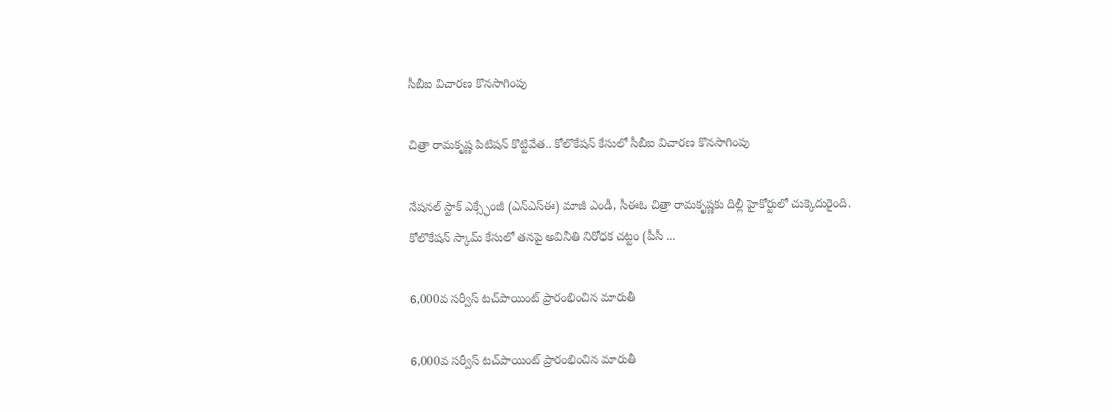సీబీఐ విచారణ కొనసాగింపు

చిత్రా రామకృష్ణ పిటిషన్‌ కొట్టివేత.. కోలొకేషన్‌ కేసులో సీబీఐ విచారణ కొనసాగింపు

నేషనల్‌ స్టాక్‌ ఎక్స్ఛేంజీ (ఎన్‌ఎస్‌ఈ) మాజీ ఎండీ, సీఈఓ చిత్రా రామకృష్ణకు దిల్లీ హైకోర్టులో చుక్కెదురైంది. కోలొకేషన్‌ స్కామ్‌ కేసులో తనపై అవినీతి నిరోధక చట్టం (పీసీ ...

6,000వ సర్వీస్‌ టచ్‌పాయింట్‌ ప్రారంభించిన మారుతీ

6,000వ సర్వీస్‌ టచ్‌పాయింట్‌ ప్రారంభించిన మారుతీ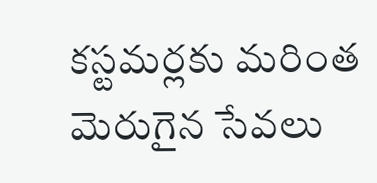కస్టమర్లకు మరింత మెరుగైన సేవలు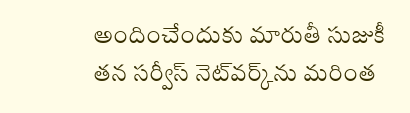అందించేందుకు మారుతీ సుజుకీ తన సర్వీస్‌ నెట్‌వర్క్‌ను మరింత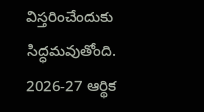విస్తరించేందుకు సిద్ధమవుతోంది. 2026-27 ఆర్థిక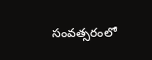సంవత్సరంలో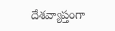దేశవ్యాప్తంగా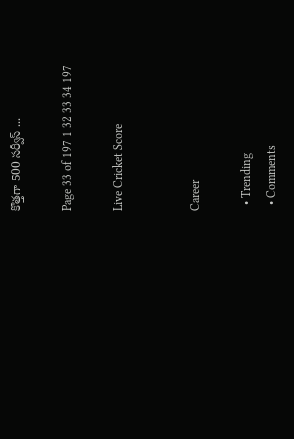కొత్తగా 500 సర్వీస్‌ ...

Page 33 of 197 1 32 33 34 197

Live Cricket Score


Career

  • Trending
  • Comments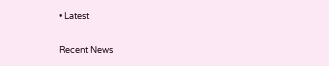• Latest

Recent News